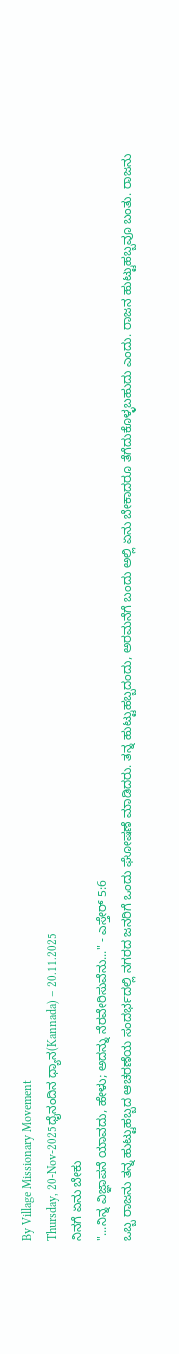By Village Missionary Movement
Thursday, 20-Nov-2025ಧೈನಂದಿನ ಧ್ಯಾನ(Kannada) – 20.11.2025
ನಿನಗೆ ಏನು ಬೇಕು
"...ನಿನ್ನ ವಿಜ್ಞಾಪನೆ ಯಾವದು, ಹೇಳು; ಅದನ್ನು ನೆರವೇರಿಸುವೆನು..." - ಎಸ್ತೇರ್ 5:6
ಒಬ್ಬ ರಾಜನು ತನ್ನ ಹುಟ್ಟುಹಬ್ಬದ ಆಚರಣೆಯ ಸಂದರ್ಭದಲ್ಲಿ ನಗರದ ಜನರಿಗೆ ಒಂದು ಘೋಷಣೆ ಮಾಡಿದರು. ತನ್ನ ಹುಟ್ಟುಹಬ್ಬದಂದು, ಅರಮನೆಗೆ ಬಂದು ಅಲ್ಲಿ ಏನು ಬೇಕಾದರೂ ತೆಗೆದುಕೊಳ್ಳಬಹುದು ಎಂದು. ರಾಜನ ಹುಟ್ಟುಹಬ್ಬವೂ ಬಂತು. ರಾಜನು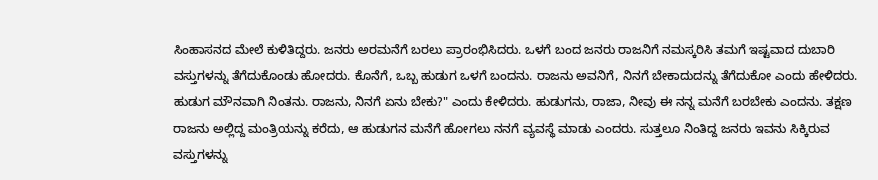ಸಿಂಹಾಸನದ ಮೇಲೆ ಕುಳಿತಿದ್ದರು. ಜನರು ಅರಮನೆಗೆ ಬರಲು ಪ್ರಾರಂಭಿಸಿದರು. ಒಳಗೆ ಬಂದ ಜನರು ರಾಜನಿಗೆ ನಮಸ್ಕರಿಸಿ ತಮಗೆ ಇಷ್ಟವಾದ ದುಬಾರಿ ವಸ್ತುಗಳನ್ನು ತೆಗೆದುಕೊಂಡು ಹೋದರು. ಕೊನೆಗೆ, ಒಬ್ಬ ಹುಡುಗ ಒಳಗೆ ಬಂದನು. ರಾಜನು ಅವನಿಗೆ, ನಿನಗೆ ಬೇಕಾದುದನ್ನು ತೆಗೆದುಕೋ ಎಂದು ಹೇಳಿದರು. ಹುಡುಗ ಮೌನವಾಗಿ ನಿಂತನು. ರಾಜನು, ನಿನಗೆ ಏನು ಬೇಕು?" ಎಂದು ಕೇಳಿದರು. ಹುಡುಗನು, ರಾಜಾ, ನೀವು ಈ ನನ್ನ ಮನೆಗೆ ಬರಬೇಕು ಎಂದನು. ತಕ್ಷಣ ರಾಜನು ಅಲ್ಲಿದ್ದ ಮಂತ್ರಿಯನ್ನು ಕರೆದು, ಆ ಹುಡುಗನ ಮನೆಗೆ ಹೋಗಲು ನನಗೆ ವ್ಯವಸ್ಥೆ ಮಾಡು ಎಂದರು. ಸುತ್ತಲೂ ನಿಂತಿದ್ದ ಜನರು ಇವನು ಸಿಕ್ಕಿರುವ ವಸ್ತುಗಳನ್ನು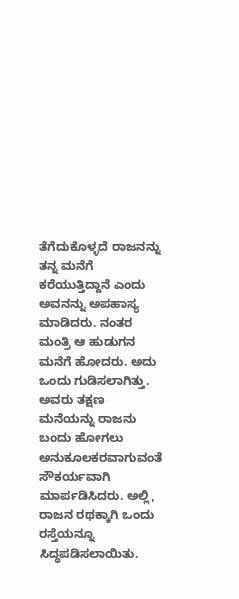ತೆಗೆದುಕೊಳ್ಳದೆ ರಾಜನನ್ನು ತನ್ನ ಮನೆಗೆ ಕರೆಯುತ್ತಿದ್ದಾನೆ ಎಂದು ಅವನನ್ನು ಅಪಹಾಸ್ಯ ಮಾಡಿದರು. ನಂತರ ಮಂತ್ರಿ ಆ ಹುಡುಗನ ಮನೆಗೆ ಹೋದರು. ಅದು ಒಂದು ಗುಡಿಸಲಾಗಿತ್ತು. ಅವರು ತಕ್ಷಣ ಮನೆಯನ್ನು ರಾಜನು ಬಂದು ಹೋಗಲು ಅನುಕೂಲಕರವಾಗುವಂತೆ ಸೌಕರ್ಯವಾಗಿ ಮಾರ್ಪಡಿಸಿದರು. ಅಲ್ಲಿ, ರಾಜನ ರಥಕ್ಕಾಗಿ ಒಂದು ರಸ್ತೆಯನ್ನೂ ಸಿದ್ಧಪಡಿಸಲಾಯಿತು.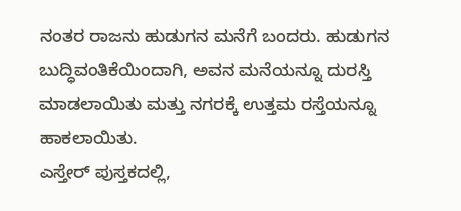ನಂತರ ರಾಜನು ಹುಡುಗನ ಮನೆಗೆ ಬಂದರು. ಹುಡುಗನ ಬುದ್ಧಿವಂತಿಕೆಯಿಂದಾಗಿ, ಅವನ ಮನೆಯನ್ನೂ ದುರಸ್ತಿ ಮಾಡಲಾಯಿತು ಮತ್ತು ನಗರಕ್ಕೆ ಉತ್ತಮ ರಸ್ತೆಯನ್ನೂ ಹಾಕಲಾಯಿತು.
ಎಸ್ತೇರ್ ಪುಸ್ತಕದಲ್ಲಿ,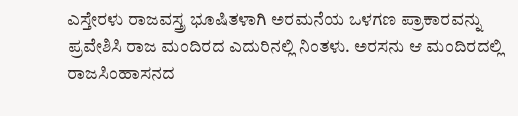ಎಸ್ತೇರಳು ರಾಜವಸ್ತ್ರ ಭೂಷಿತಳಾಗಿ ಅರಮನೆಯ ಒಳಗಣ ಪ್ರಾಕಾರವನ್ನು ಪ್ರವೇಶಿಸಿ ರಾಜ ಮಂದಿರದ ಎದುರಿನಲ್ಲಿ ನಿಂತಳು. ಅರಸನು ಆ ಮಂದಿರದಲ್ಲಿ ರಾಜಸಿಂಹಾಸನದ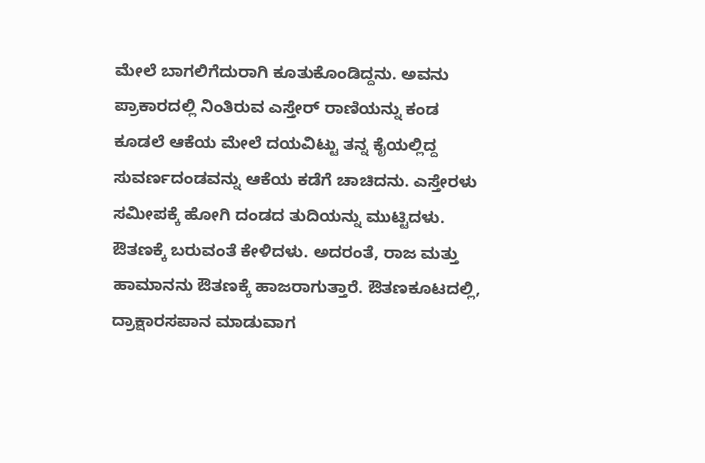ಮೇಲೆ ಬಾಗಲಿಗೆದುರಾಗಿ ಕೂತುಕೊಂಡಿದ್ದನು. ಅವನು ಪ್ರಾಕಾರದಲ್ಲಿ ನಿಂತಿರುವ ಎಸ್ತೇರ್ ರಾಣಿಯನ್ನು ಕಂಡ ಕೂಡಲೆ ಆಕೆಯ ಮೇಲೆ ದಯವಿಟ್ಟು ತನ್ನ ಕೈಯಲ್ಲಿದ್ದ ಸುವರ್ಣದಂಡವನ್ನು ಆಕೆಯ ಕಡೆಗೆ ಚಾಚಿದನು. ಎಸ್ತೇರಳು ಸಮೀಪಕ್ಕೆ ಹೋಗಿ ದಂಡದ ತುದಿಯನ್ನು ಮುಟ್ಟಿದಳು. ಔತಣಕ್ಕೆ ಬರುವಂತೆ ಕೇಳಿದಳು. ಅದರಂತೆ, ರಾಜ ಮತ್ತು ಹಾಮಾನನು ಔತಣಕ್ಕೆ ಹಾಜರಾಗುತ್ತಾರೆ. ಔತಣಕೂಟದಲ್ಲಿ, ದ್ರಾಕ್ಷಾರಸಪಾನ ಮಾಡುವಾಗ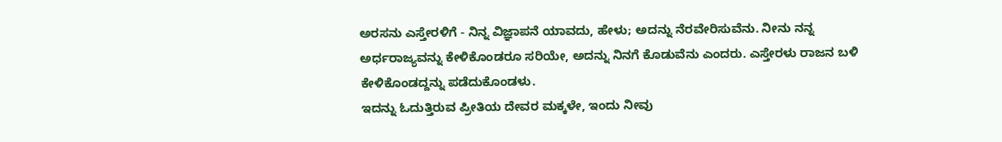ಅರಸನು ಎಸ್ತೇರಳಿಗೆ - ನಿನ್ನ ವಿಜ್ಞಾಪನೆ ಯಾವದು, ಹೇಳು; ಅದನ್ನು ನೆರವೇರಿಸುವೆನು. ನೀನು ನನ್ನ ಅರ್ಧರಾಜ್ಯವನ್ನು ಕೇಳಿಕೊಂಡರೂ ಸರಿಯೇ, ಅದನ್ನು ನಿನಗೆ ಕೊಡುವೆನು ಎಂದರು. ಎಸ್ತೇರಳು ರಾಜನ ಬಳಿ ಕೇಳಿಕೊಂಡದ್ದನ್ನು ಪಡೆದುಕೊಂಡಳು.
ಇದನ್ನು ಓದುತ್ತಿರುವ ಪ್ರೀತಿಯ ದೇವರ ಮಕ್ಕಳೇ, ಇಂದು ನೀವು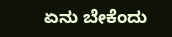ಏನು ಬೇಕೆಂದು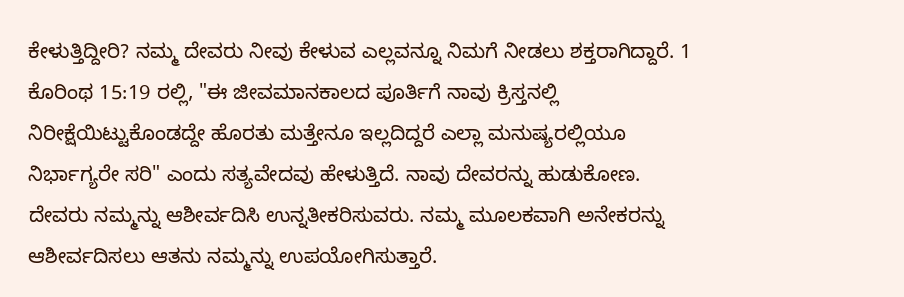ಕೇಳುತ್ತಿದ್ದೀರಿ? ನಮ್ಮ ದೇವರು ನೀವು ಕೇಳುವ ಎಲ್ಲವನ್ನೂ ನಿಮಗೆ ನೀಡಲು ಶಕ್ತರಾಗಿದ್ದಾರೆ. 1 ಕೊರಿಂಥ 15:19 ರಲ್ಲಿ, "ಈ ಜೀವಮಾನಕಾಲದ ಪೂರ್ತಿಗೆ ನಾವು ಕ್ರಿಸ್ತನಲ್ಲಿ ನಿರೀಕ್ಷೆಯಿಟ್ಟುಕೊಂಡದ್ದೇ ಹೊರತು ಮತ್ತೇನೂ ಇಲ್ಲದಿದ್ದರೆ ಎಲ್ಲಾ ಮನುಷ್ಯರಲ್ಲಿಯೂ ನಿರ್ಭಾಗ್ಯರೇ ಸರಿ" ಎಂದು ಸತ್ಯವೇದವು ಹೇಳುತ್ತಿದೆ. ನಾವು ದೇವರನ್ನು ಹುಡುಕೋಣ. ದೇವರು ನಮ್ಮನ್ನು ಆಶೀರ್ವದಿಸಿ ಉನ್ನತೀಕರಿಸುವರು. ನಮ್ಮ ಮೂಲಕವಾಗಿ ಅನೇಕರನ್ನು ಆಶೀರ್ವದಿಸಲು ಆತನು ನಮ್ಮನ್ನು ಉಪಯೋಗಿಸುತ್ತಾರೆ.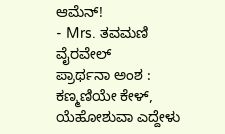ಆಮೆನ್!
- Mrs. ತವಮಣಿ ವೈರವೇಲ್
ಪ್ರಾರ್ಥನಾ ಅಂಶ :
ಕಣ್ಮಣಿಯೇ ಕೇಳ್, ಯೆಹೋಶುವಾ ಎದ್ದೇಳು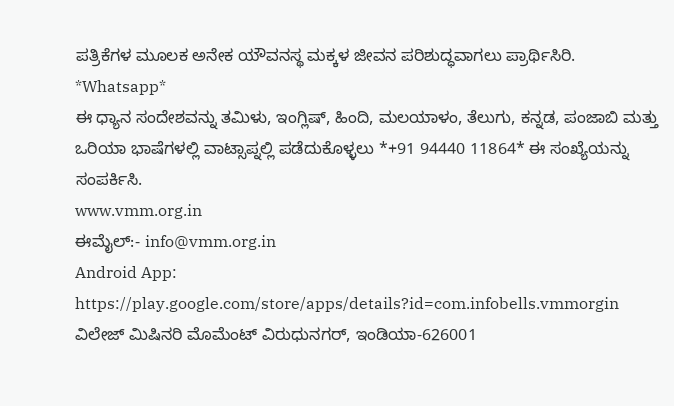ಪತ್ರಿಕೆಗಳ ಮೂಲಕ ಅನೇಕ ಯೌವನಸ್ಥ ಮಕ್ಕಳ ಜೀವನ ಪರಿಶುದ್ಧವಾಗಲು ಪ್ರಾರ್ಥಿಸಿರಿ.
*Whatsapp*
ಈ ಧ್ಯಾನ ಸಂದೇಶವನ್ನು ತಮಿಳು, ಇಂಗ್ಲಿಷ್, ಹಿಂದಿ, ಮಲಯಾಳಂ, ತೆಲುಗು, ಕನ್ನಡ, ಪಂಜಾಬಿ ಮತ್ತು ಒರಿಯಾ ಭಾಷೆಗಳಲ್ಲಿ ವಾಟ್ಸಾಪ್ನಲ್ಲಿ ಪಡೆದುಕೊಳ್ಳಲು *+91 94440 11864* ಈ ಸಂಖ್ಯೆಯನ್ನು ಸಂಪರ್ಕಿಸಿ.
www.vmm.org.in
ಈಮೈಲ್:- info@vmm.org.in
Android App: https://play.google.com/store/apps/details?id=com.infobells.vmmorgin
ವಿಲೇಜ್ ಮಿಷಿನರಿ ಮೊಮೆಂಟ್ ವಿರುಧುನಗರ್, ಇಂಡಿಯಾ-626001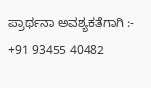ಪ್ರಾರ್ಥನಾ ಅವಶ್ಯಕತೆಗಾಗಿ :- +91 93455 40482